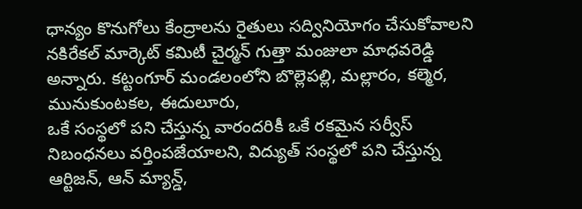ధాన్యం కొనుగోలు కేంద్రాలను రైతులు సద్వినియోగం చేసుకోవాలని నకిరేకల్ మార్కెట్ కమిటీ చైర్మన్ గుత్తా మంజులా మాధవరెడ్డి అన్నారు. కట్టంగూర్ మండలంలోని బొల్లెపల్లి, మల్లారం, కల్మెర, మునుకుంటకల, ఈదులూరు,
ఒకే సంస్థలో పని చేస్తున్న వారందరికీ ఒకే రకమైన సర్వీస్ నిబంధనలు వర్తింపజేయాలని, విద్యుత్ సంస్థలో పని చేస్తున్న ఆర్టిజన్, ఆన్ మ్యాన్డ్,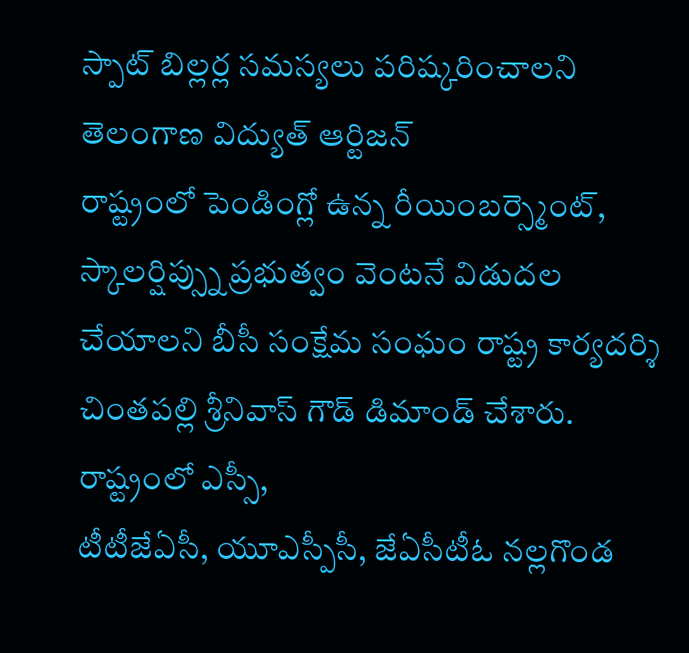స్పాట్ బిల్లర్ల సమస్యలు పరిష్కరించాలని తెలంగాణ విద్యుత్ ఆర్టిజన్
రాష్ట్రంలో పెండింగ్లో ఉన్న రీయింబర్స్మెంట్, స్కాలర్షిప్స్ను ప్రభుత్వం వెంటనే విడుదల చేయాలని బీసీ సంక్షేమ సంఘం రాష్ట్ర కార్యదర్శి చింతపల్లి శ్రీనివాస్ గౌడ్ డిమాండ్ చేశారు. రాష్ట్రంలో ఎస్సీ,
టీటీజేఏసీ, యూఎస్పీసీ, జేఏసీటీఓ నల్లగొండ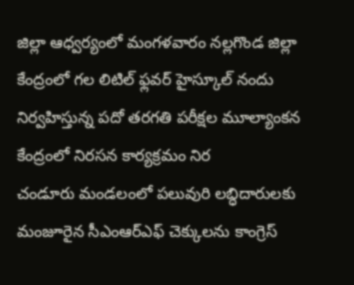జిల్లా ఆధ్వర్యంలో మంగళవారం నల్లగొండ జిల్లా కేంద్రంలో గల లిటిల్ ఫ్లవర్ హైస్కూల్ నందు నిర్వహిస్తున్న పదో తరగతి పరీక్షల మూల్యాంకన కేంద్రంలో నిరసన కార్యక్రమం నిర
చండూరు మండలంలో పలువురి లబ్ధిదారులకు మంజూరైన సీఎంఆర్ఎఫ్ చెక్కులను కాంగ్రెస్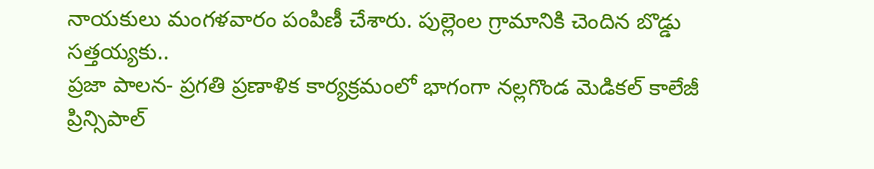నాయకులు మంగళవారం పంపిణీ చేశారు. పుల్లెంల గ్రామానికి చెందిన బొడ్డు సత్తయ్యకు..
ప్రజా పాలన- ప్రగతి ప్రణాళిక కార్యక్రమంలో భాగంగా నల్లగొండ మెడికల్ కాలేజీ ప్రిన్సిపాల్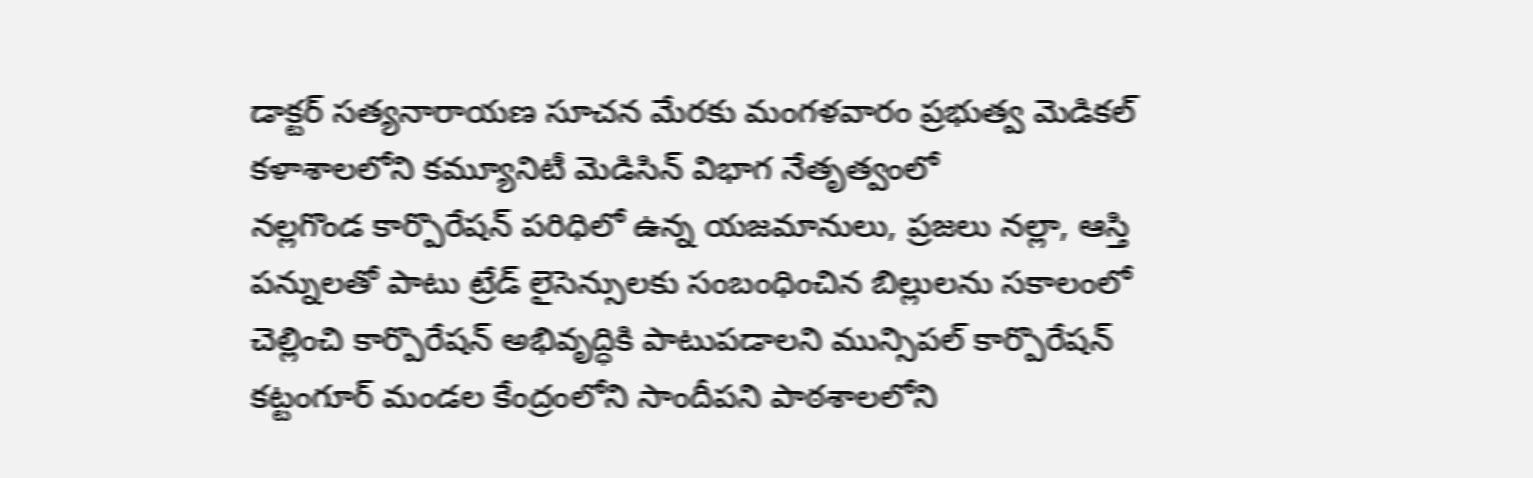డాక్టర్ సత్యనారాయణ సూచన మేరకు మంగళవారం ప్రభుత్వ మెడికల్ కళాశాలలోని కమ్యూనిటీ మెడిసిన్ విభాగ నేతృత్వంలో
నల్లగొండ కార్పొరేషన్ పరిధిలో ఉన్న యజమానులు, ప్రజలు నల్లా, ఆస్తి పన్నులతో పాటు ట్రేడ్ లైసెన్సులకు సంబంధించిన బిల్లులను సకాలంలో చెల్లించి కార్పొరేషన్ అభివృద్ధికి పాటుపడాలని మున్సిపల్ కార్పొరేషన్
కట్టంగూర్ మండల కేంద్రంలోని సాందీపని పాఠశాలలోని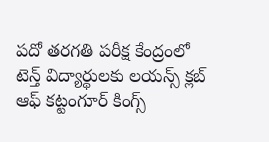పదో తరగతి పరీక్ష కేంద్రంలో టెన్త్ విద్యార్థులకు లయన్స్ క్లబ్ ఆఫ్ కట్టంగూర్ కింగ్స్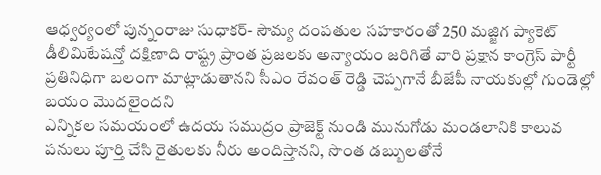ఆధ్వర్యంలో పున్నంరాజు సుధాకర్- సౌమ్య దంపతుల సహకారంతో 250 మజ్జిగ ప్యాకెట్
డీలిమిటేషన్తో దక్షిణాది రాష్ట్ర ప్రాంత ప్రజలకు అన్యాయం జరిగితే వారి ప్రక్షాన కాంగ్రెస్ పార్టీ ప్రతినిధిగా బలంగా మాట్లాడుతానని సీఎం రేవంత్ రెడ్డి చెప్పగానే బీజేపీ నాయకుల్లో గుండెల్లో బయం మొదలైందని
ఎన్నికల సమయంలో ఉదయ సముద్రం ప్రాజెక్ట్ నుండి మునుగోడు మండలానికి కాలువ పనులు పూర్తి చేసి రైతులకు నీరు అందిస్తానని, సొంత డబ్బులతోనే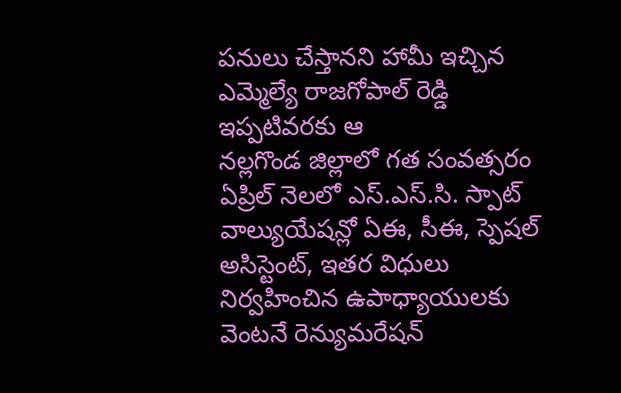పనులు చేస్తానని హామీ ఇచ్చిన ఎమ్మెల్యే రాజగోపాల్ రెడ్డి ఇప్పటివరకు ఆ
నల్లగొండ జిల్లాలో గత సంవత్సరం ఏప్రిల్ నెలలో ఎస్.ఎస్.సి. స్పాట్ వాల్యుయేషన్లో ఏఈ, సీఈ, స్పెషల్ అసిస్టెంట్, ఇతర విధులు నిర్వహించిన ఉపాధ్యాయులకు వెంటనే రెన్యుమరేషన్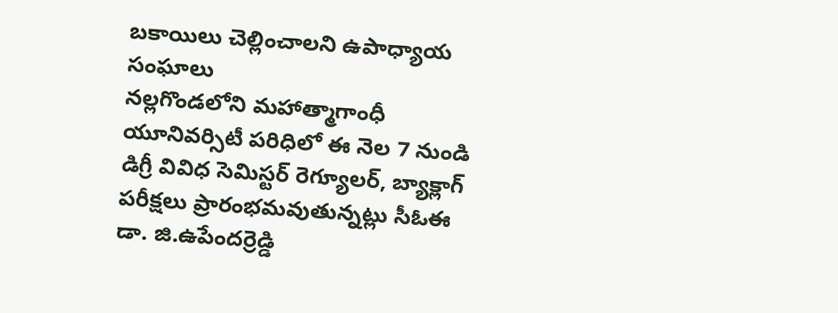బకాయిలు చెల్లించాలని ఉపాధ్యాయ సంఘాలు
నల్లగొండలోని మహాత్మాగాంధీ యూనివర్సిటీ పరిధిలో ఈ నెల 7 నుండి డిగ్రీ వివిధ సెమిస్టర్ రెగ్యూలర్, బ్యాక్లాగ్ పరీక్షలు ప్రారంభమవుతున్నట్లు సీఓఈ డా. జి.ఉపేందర్రెడ్డి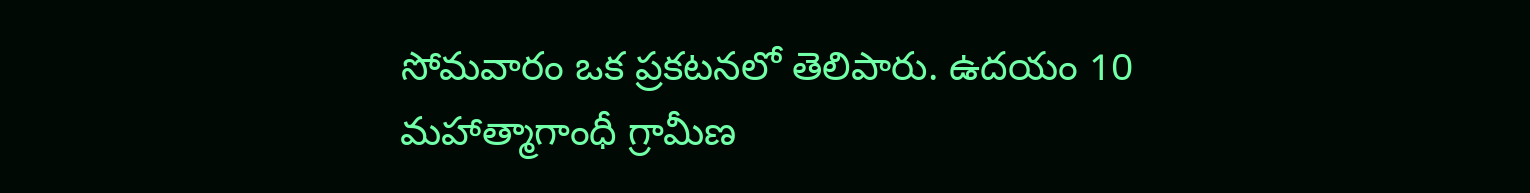సోమవారం ఒక ప్రకటనలో తెలిపారు. ఉదయం 10
మహాత్మాగాంధీ గ్రామీణ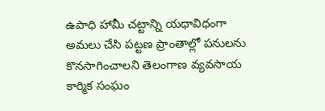ఉపాధి హామీ చట్టాన్ని యధావిధంగా అమలు చేసి పట్టణ ప్రాంతాల్లో పనులను కొనసాగించాలని తెలంగాణ వ్యవసాయ కార్మిక సంఘం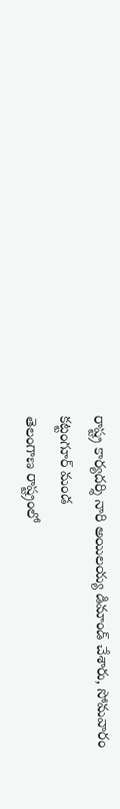రాష్ట్ర కార్యదర్శి నారి అయిలయ్య డిమాండ్ చేశారు, సోమవారం కట్టంగూర్ మండ
తెలంగాణ రాష్ట్రంలో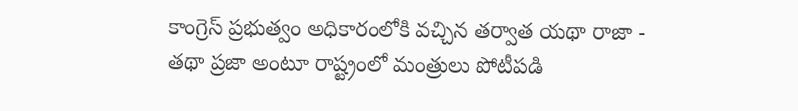కాంగ్రెస్ ప్రభుత్వం అధికారంలోకి వచ్చిన తర్వాత యథా రాజా - తథా ప్రజా అంటూ రాష్ట్రంలో మంత్రులు పోటీపడి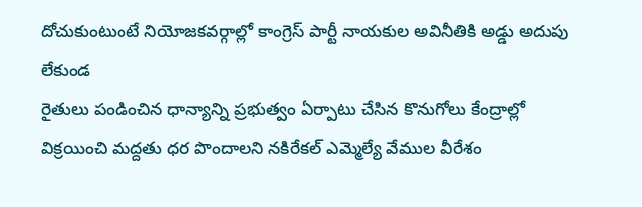దోచుకుంటుంటే నియోజకవర్గాల్లో కాంగ్రెస్ పార్టీ నాయకుల అవినీతికి అడ్డు అదుపు లేకుండ
రైతులు పండించిన ధాన్యాన్ని ప్రభుత్వం ఏర్పాటు చేసిన కొనుగోలు కేంద్రాల్లో విక్రయించి మద్దతు ధర పొందాలని నకిరేకల్ ఎమ్మెల్యే వేముల వీరేశం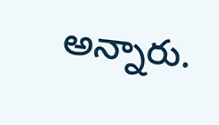అన్నారు.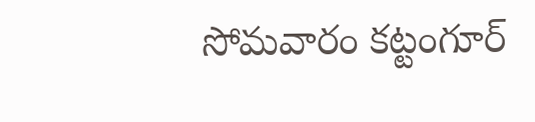సోమవారం కట్టంగూర్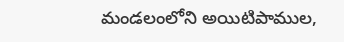మండలంలోని అయిటిపాముల,